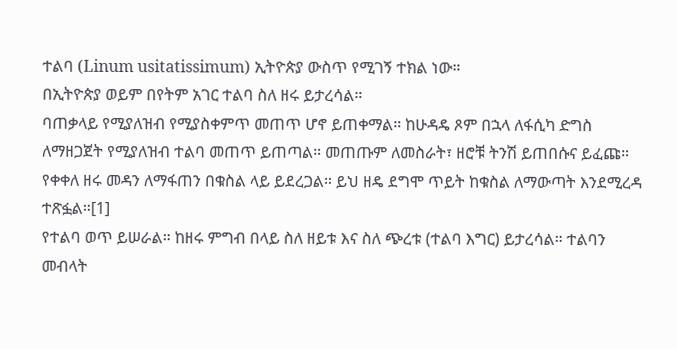ተልባ (Linum usitatissimum) ኢትዮጵያ ውስጥ የሚገኝ ተክል ነው።
በኢትዮጵያ ወይም በየትም አገር ተልባ ስለ ዘሩ ይታረሳል።
ባጠቃላይ የሚያለዝብ የሚያስቀምጥ መጠጥ ሆኖ ይጠቀማል። ከሁዳዴ ጾም በኋላ ለፋሲካ ድግስ ለማዘጋጀት የሚያለዝብ ተልባ መጠጥ ይጠጣል። መጠጡም ለመስራት፣ ዘሮቹ ትንሽ ይጠበሱና ይፈጩ።
የቀቀለ ዘሩ መዳን ለማፋጠን በቁስል ላይ ይደረጋል። ይህ ዘዴ ደግሞ ጥይት ከቁስል ለማውጣት እንደሚረዳ ተጽፏል።[1]
የተልባ ወጥ ይሠራል። ከዘሩ ምግብ በላይ ስለ ዘይቱ እና ስለ ጭረቱ (ተልባ እግር) ይታረሳል። ተልባን መብላት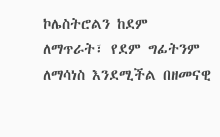ኮሌስትሮልን ከደም ለማጥራት፣ የደም ግፊትንም ለማሳነስ እንደሚችል በዘመናዊ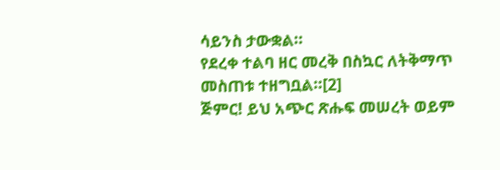ሳይንስ ታውቋል።
የደረቀ ተልባ ዘር መረቅ በስኳር ለትቅማጥ መስጠቱ ተዘግቧል።[2]
ጅምር! ይህ አጭር ጽሑፍ መሠረት ወይም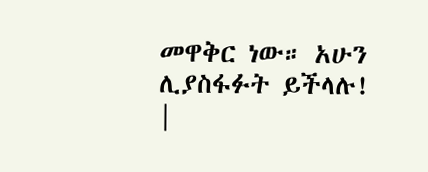መዋቅር ነው። አሁን ሊያስፋፉት ይችላሉ! |